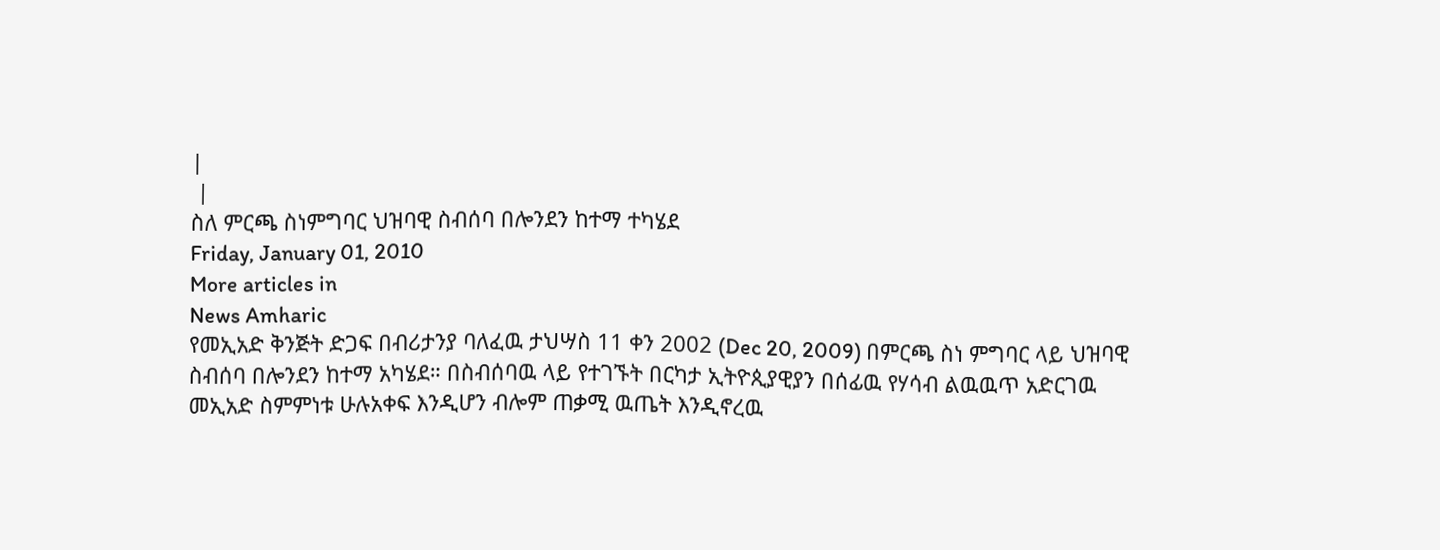|
 |
ስለ ምርጫ ስነምግባር ህዝባዊ ስብሰባ በሎንደን ከተማ ተካሄደ
Friday, January 01, 2010
More articles in
News Amharic
የመኢአድ ቅንጅት ድጋፍ በብሪታንያ ባለፈዉ ታህሣስ 11 ቀን 2002 (Dec 20, 2009) በምርጫ ስነ ምግባር ላይ ህዝባዊ ስብሰባ በሎንደን ከተማ አካሄደ። በስብሰባዉ ላይ የተገኙት በርካታ ኢትዮጲያዊያን በሰፊዉ የሃሳብ ልዉዉጥ አድርገዉ መኢአድ ስምምነቱ ሁሉአቀፍ እንዲሆን ብሎም ጠቃሚ ዉጤት እንዲኖረዉ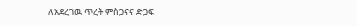ለአደረገዉ ጥረት ምስጋናና ድጋፍ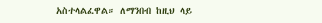አስተላልፈዋል። ለማንበብ ከዚህ ላይ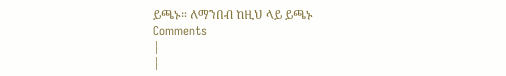ይጫኑ። ለማንበብ ከዚህ ላይ ይጫኑ
Comments
|
|